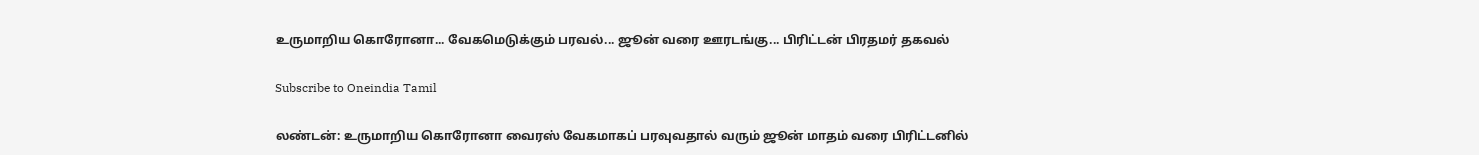உருமாறிய கொரோனா... வேகமெடுக்கும் பரவல்... ஜூன் வரை ஊரடங்கு... பிரிட்டன் பிரதமர் தகவல்

Subscribe to Oneindia Tamil

லண்டன்: உருமாறிய கொரோனா வைரஸ் வேகமாகப் பரவுவதால் வரும் ஜூன் மாதம் வரை பிரிட்டனில்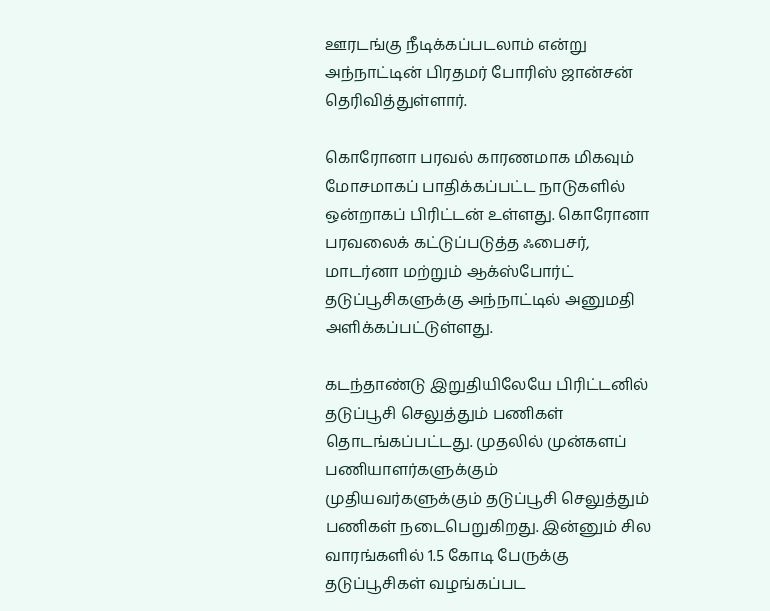ஊரடங்கு நீடிக்கப்படலாம் என்று அந்நாட்டின் பிரதமர் போரிஸ் ஜான்சன் தெரிவித்துள்ளார்.

கொரோனா பரவல் காரணமாக மிகவும் மோசமாகப் பாதிக்கப்பட்ட நாடுகளில் ஒன்றாகப் பிரிட்டன் உள்ளது. கொரோனா பரவலைக் கட்டுப்படுத்த ஃபைசர், மாடர்னா மற்றும் ஆக்ஸ்போர்ட் தடுப்பூசிகளுக்கு அந்நாட்டில் அனுமதி அளிக்கப்பட்டுள்ளது.

கடந்தாண்டு இறுதியிலேயே பிரிட்டனில் தடுப்பூசி செலுத்தும் பணிகள் தொடங்கப்பட்டது. முதலில் முன்களப் பணியாளர்களுக்கும் முதியவர்களுக்கும் தடுப்பூசி செலுத்தும் பணிகள் நடைபெறுகிறது. இன்னும் சில வாரங்களில் 1.5 கோடி பேருக்கு தடுப்பூசிகள் வழங்கப்பட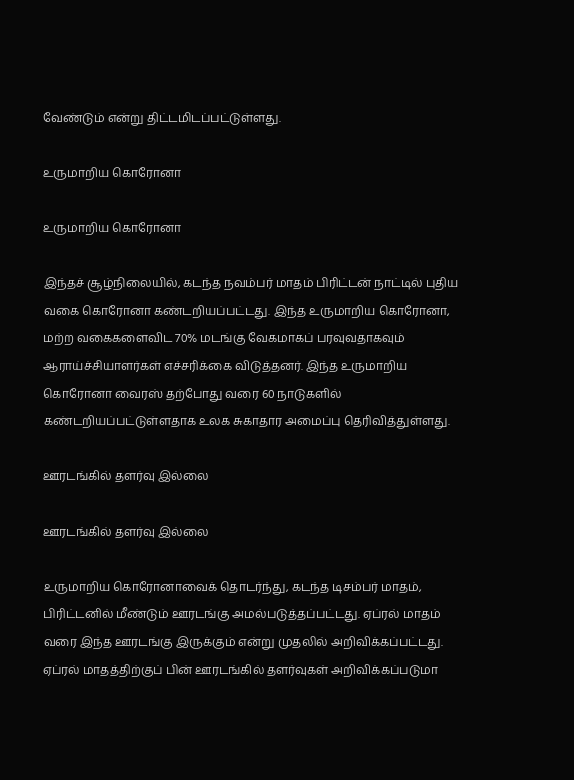வேண்டும் என்று திட்டமிடப்பட்டுள்ளது.

உருமாறிய கொரோனா

உருமாறிய கொரோனா

இந்தச் சூழ்நிலையில், கடந்த நவம்பர் மாதம் பிரிட்டன் நாட்டில் புதிய வகை கொரோனா கண்டறியப்பட்டது. இந்த உருமாறிய கொரோனா, மற்ற வகைகளைவிட 70% மடங்கு வேகமாகப் பரவுவதாகவும் ஆராய்ச்சியாளர்கள் எச்சரிக்கை விடுத்தனர். இந்த உருமாறிய கொரோனா வைரஸ் தற்போது வரை 60 நாடுகளில் கண்டறியப்பட்டுள்ளதாக உலக சுகாதார அமைப்பு தெரிவித்துள்ளது.

ஊரடங்கில் தளர்வு இல்லை

ஊரடங்கில் தளர்வு இல்லை

உருமாறிய கொரோனாவைக் தொடர்ந்து, கடந்த டிசம்பர் மாதம், பிரிட்டனில் மீண்டும் ஊரடங்கு அமல்படுத்தப்பட்டது. ஏப்ரல் மாதம் வரை இந்த ஊரடங்கு இருக்கும் என்று முதலில் அறிவிக்கப்பட்டது. ஏப்ரல் மாதத்திற்குப் பின் ஊரடங்கில் தளர்வுகள் அறிவிக்கப்படுமா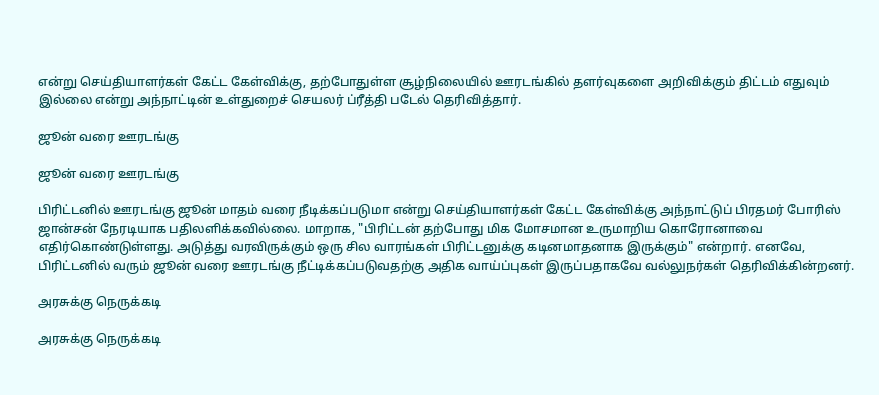என்று செய்தியாளர்கள் கேட்ட கேள்விக்கு, தற்போதுள்ள சூழ்நிலையில் ஊரடங்கில் தளர்வுகளை அறிவிக்கும் திட்டம் எதுவும் இல்லை என்று அந்நாட்டின் உள்துறைச் செயலர் ப்ரீத்தி படேல் தெரிவித்தார்.

ஜூன் வரை ஊரடங்கு

ஜூன் வரை ஊரடங்கு

பிரிட்டனில் ஊரடங்கு ஜூன் மாதம் வரை நீடிக்கப்படுமா என்று செய்தியாளர்கள் கேட்ட கேள்விக்கு அந்நாட்டுப் பிரதமர் போரிஸ் ஜான்சன் நேரடியாக பதிலளிக்கவில்லை. மாறாக, "பிரிட்டன் தற்போது மிக மோசமான உருமாறிய கொரோனாவை எதிர்கொண்டுள்ளது. அடுத்து வரவிருக்கும் ஒரு சில வாரங்கள் பிரிட்டனுக்கு கடினமாதனாக இருக்கும்" என்றார். எனவே, பிரிட்டனில் வரும் ஜூன் வரை ஊரடங்கு நீட்டிக்கப்படுவதற்கு அதிக வாய்ப்புகள் இருப்பதாகவே வல்லுநர்கள் தெரிவிக்கின்றனர்.

அரசுக்கு நெருக்கடி

அரசுக்கு நெருக்கடி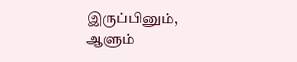இருப்பினும், ஆளும்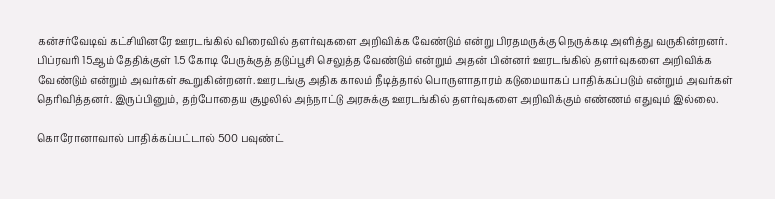கன்சர்வேடிவ் கட்சியினரே ஊரடங்கில் விரைவில் தளர்வுகளை அறிவிக்க வேண்டும் என்று பிரதமருக்கு நெருக்கடி அளித்து வருகின்றனர். பிப்ரவரி 15ஆம் தேதிக்குள் 1.5 கோடி பேருக்குத் தடுப்பூசி செலுத்த வேண்டும் என்றும் அதன் பின்னர் ஊரடங்கில் தளர்வுகளை அறிவிக்க வேண்டும் என்றும் அவர்கள் கூறுகின்றனர். ஊரடங்கு அதிக காலம் நீடித்தால் பொருளாதாரம் கடுமையாகப் பாதிக்கப்படும் என்றும் அவர்கள் தெரிவித்தனர். இருப்பினும், தற்போதைய சூழலில் அந்நாட்டு அரசுக்கு ஊரடங்கில் தளர்வுகளை அறிவிக்கும் எண்ணம் எதுவும் இல்லை.

கொரோனாவால் பாதிக்கப்பட்டால் 500 பவுண்ட்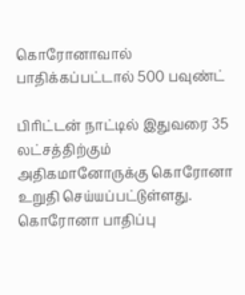கொரோனாவால் பாதிக்கப்பட்டால் 500 பவுண்ட்

பிரிட்டன் நாட்டில் இதுவரை 35 லட்சத்திற்கும் அதிகமானோருக்கு கொரோனா உறுதி செய்யப்பட்டுள்ளது. கொரோனா பாதிப்பு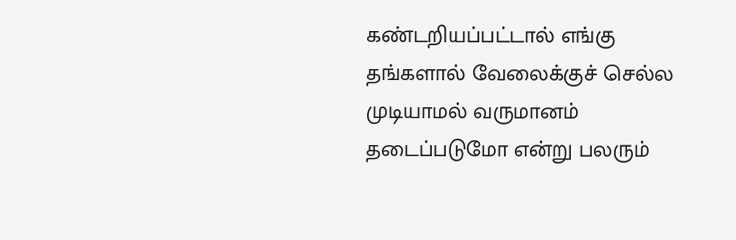கண்டறியப்பட்டால் எங்கு தங்களால் வேலைக்குச் செல்ல முடியாமல் வருமானம் தடைப்படுமோ என்று பலரும்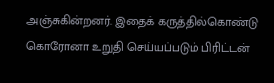அஞ்சுகின்றனர். இதைக் கருத்தில்கொண்டு கொரோனா உறுதி செய்யப்படும் பிரிட்டன்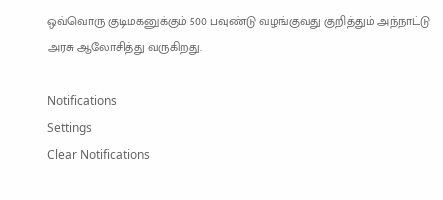ஒவ்வொரு குடிமகனுக்கும் 500 பவுண்டு வழங்குவது குறித்தும் அந்நாட்டு அரசு ஆலோசித்து வருகிறது.

Notifications
Settings
Clear Notifications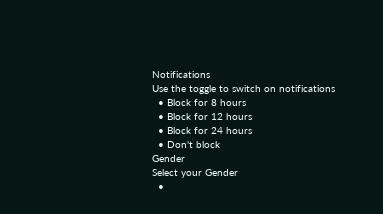Notifications
Use the toggle to switch on notifications
  • Block for 8 hours
  • Block for 12 hours
  • Block for 24 hours
  • Don't block
Gender
Select your Gender
  •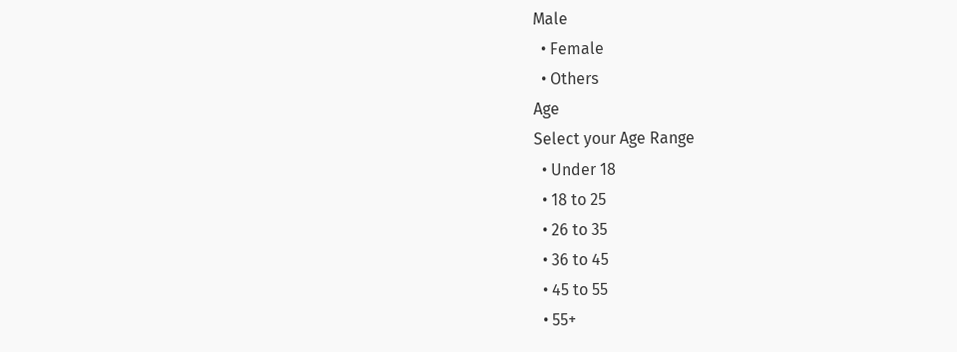Male
  • Female
  • Others
Age
Select your Age Range
  • Under 18
  • 18 to 25
  • 26 to 35
  • 36 to 45
  • 45 to 55
  • 55+